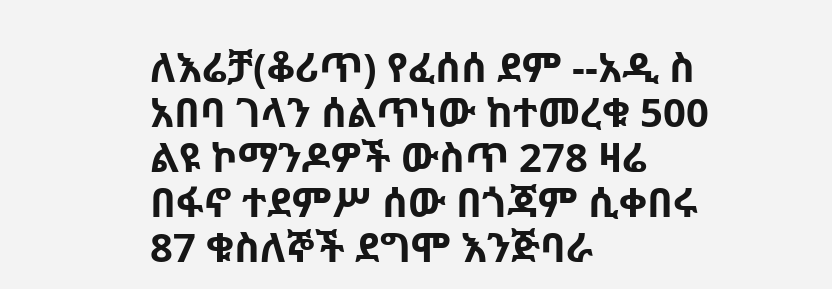ለእሬቻ(ቆሪጥ) የፈሰሰ ደም --አዲ ስ አበባ ገላን ሰልጥነው ከተመረቁ 500 ልዩ ኮማንዶዎች ውስጥ 278 ዛሬ በፋኖ ተደምሥ ሰው በጎጃም ሲቀበሩ 87 ቁስለኞች ደግሞ እንጅባራ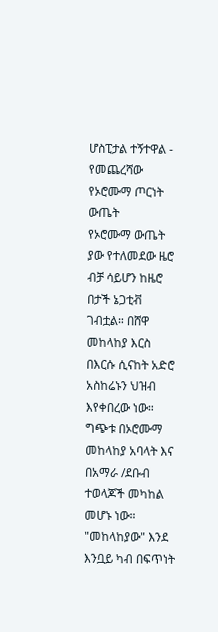ሆስፒታል ተኝተዋል - የመጨረሻው የኦሮሙማ ጦርነት ውጤት
የኦሮሙማ ውጤት ያው የተለመደው ዜሮ ብቻ ሳይሆን ከዜሮ በታች ኔጋቲቭ ገብቷል። በሸዋ መከላከያ እርስ በእርሱ ሲናከት አድሮ አስከሬኑን ህዝብ እየቀበረው ነው። ግጭቱ በኦሮሙማ መከላከያ አባላት እና በአማራ /ደቡብ ተወላጆች መካከል መሆኑ ነው። "መከላከያው" እንደ እንቧይ ካብ በፍጥነት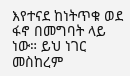እየተናደ ከነትጥቁ ወደ ፋኖ በመግባት ላይ ነው። ይህ ነገር መስከረም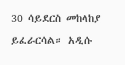30 ሳይደርስ መከላከያ ይፈራርሳል። አዲሱ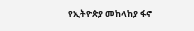የኢትዮጵያ መከላከያ ፋኖ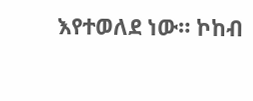እየተወለደ ነው። ኮከብ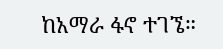ከአማራ ፋኖ ተገኜ።